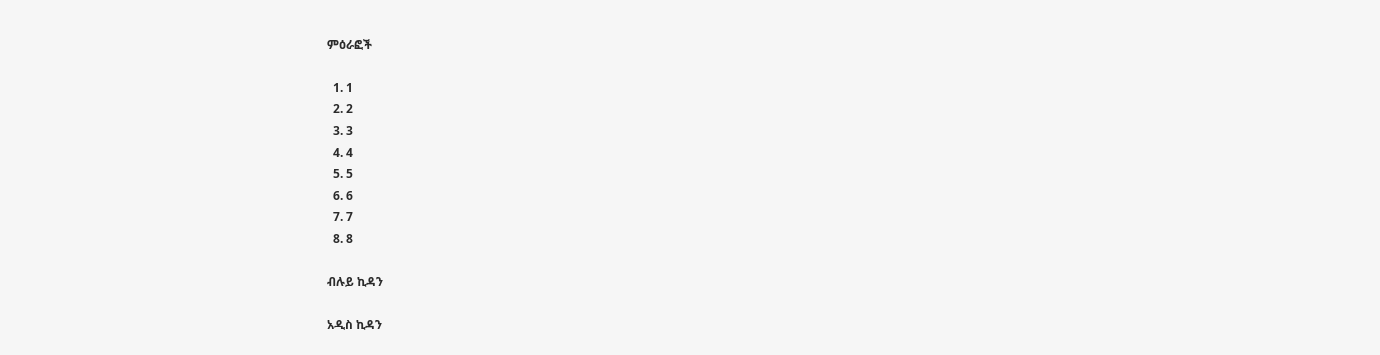ምዕራፎች

  1. 1
  2. 2
  3. 3
  4. 4
  5. 5
  6. 6
  7. 7
  8. 8

ብሉይ ኪዳን

አዲስ ኪዳን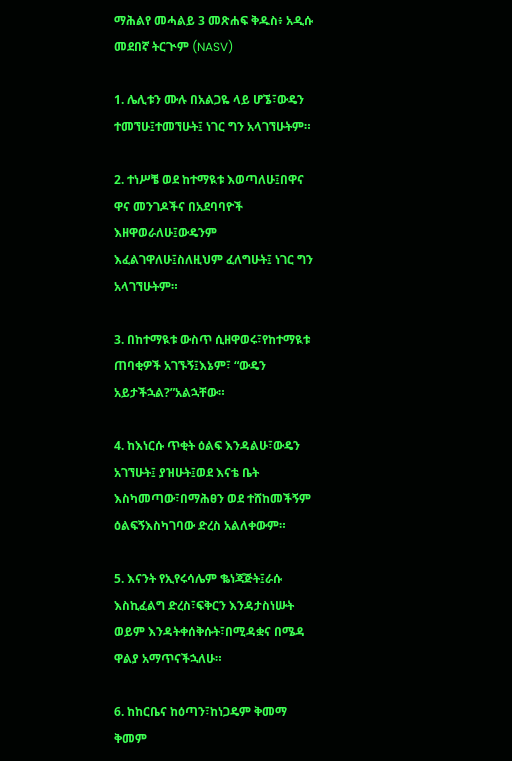ማሕልየ መሓልይ 3 መጽሐፍ ቅዱስ፥ አዲሱ መደበኛ ትርጒም (NASV)

1. ሌሊቱን ሙሉ በአልጋዬ ላይ ሆኜ፣ውዴን ተመኘሁ፤ተመኘሁት፤ ነገር ግን አላገኘሁትም።

2. ተነሥቼ ወደ ከተማዪቱ እወጣለሁ፤በዋና ዋና መንገዶችና በአደባባዮች እዘዋወራለሁ፤ውዴንም እፈልገዋለሁ፤ስለዚህም ፈለግሁት፤ ነገር ግን አላገኘሁትም።

3. በከተማዪቱ ውስጥ ሲዘዋወሩ፣የከተማዪቱ ጠባቂዎች አገኙኝ፤እኔም፣ “ውዴን አይታችኋል?”አልኋቸው።

4. ከእነርሱ ጥቂት ዕልፍ እንዳልሁ፣ውዴን አገኘሁት፤ ያዝሁት፤ወደ እናቴ ቤት እስካመጣው፣በማሕፀን ወደ ተሸከመችኝም ዕልፍኝእስካገባው ድረስ አልለቀውም።

5. እናንት የኢየሩሳሌም ቈነጃጅት፤ራሱ እስኪፈልግ ድረስ፣ፍቅርን እንዳታስነሡት ወይም እንዳትቀሰቅሱት፣በሚዳቋና በሜዳ ዋልያ አማጥናችኋለሁ።

6. ከከርቤና ከዕጣን፣ከነጋዴም ቅመማ ቅመም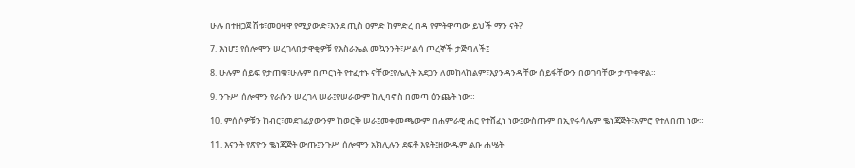ሁሉ በተዘጋጀ ሽቱ፣መዐዛዋ የሚያውድ፣እንደ ጢስ ዐምድ ከምድረ በዳ የምትዋጣው ይህች ማን ናት?

7. እነሆ፤ የሰሎሞን ሠረገላበታዋቂዎቹ የእስራኤል መኳንንት፣ሥልሳ ጦረኞች ታጅባለች፤

8. ሁሉም ሰይፍ የታጠቁ፣ሁሉም በጦርነት የተፈተኑ ናቸው፤የሌሊት አደጋን ለመከላከልም፣እያንዳንዳቸው ሰይፋቸውን በወገባቸው ታጥቀዋል።

9. ንጉሥ ሰሎሞን የራሱን ሠረገላ ሠራ፤የሠራውም ከሊባኖስ በመጣ ዕንጨት ነው።

10. ምሰሶዎቹን ከብር፣መደገፊያውንም ከወርቅ ሠራ፤መቀመጫውም በሐምራዊ ሐር የተሸፈነ ነው፤ውስጡም በኢየሩሳሌም ቈነጃጅት፣አምሮ የተለበጠ ነው።

11. እናንት የጽዮን ቈነጃጅት ውጡ፤ንጉሥ ሰሎሞን አክሊሉን ደፍቶ እዩት፤ዘውዱም ልቡ ሐሤት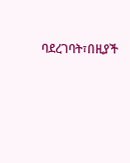ባደረገባት፣በዚያች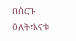በሰርጉ ዕለት፣እናቱ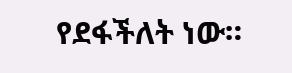የደፋችለት ነው።